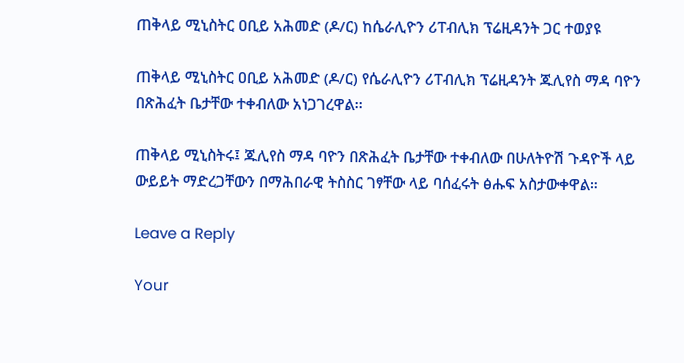ጠቅላይ ሚኒስትር ዐቢይ አሕመድ (ዶ/ር) ከሴራሊዮን ሪፐብሊክ ፕሬዚዳንት ጋር ተወያዩ

ጠቅላይ ሚኒስትር ዐቢይ አሕመድ (ዶ/ር) የሴራሊዮን ሪፐብሊክ ፕሬዚዳንት ጁሊየስ ማዳ ባዮን በጽሕፈት ቤታቸው ተቀብለው አነጋገረዋል፡፡

ጠቅላይ ሚኒስትሩ፤ ጁሊየስ ማዳ ባዮን በጽሕፈት ቤታቸው ተቀብለው በሁለትዮሽ ጉዳዮች ላይ ውይይት ማድረጋቸውን በማሕበራዊ ትስስር ገፃቸው ላይ ባሰፈሩት ፅሑፍ አስታውቀዋል።

Leave a Reply

Your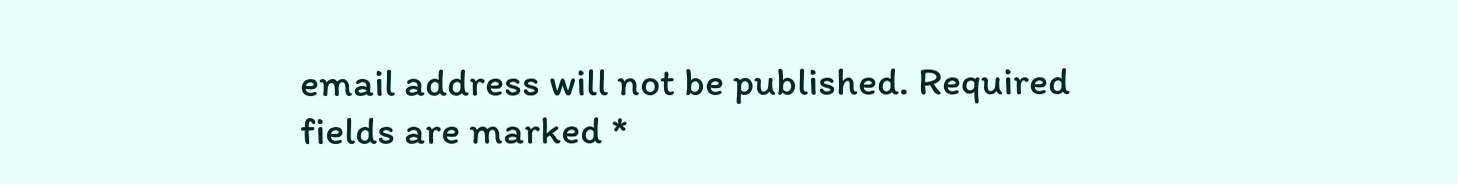email address will not be published. Required fields are marked *